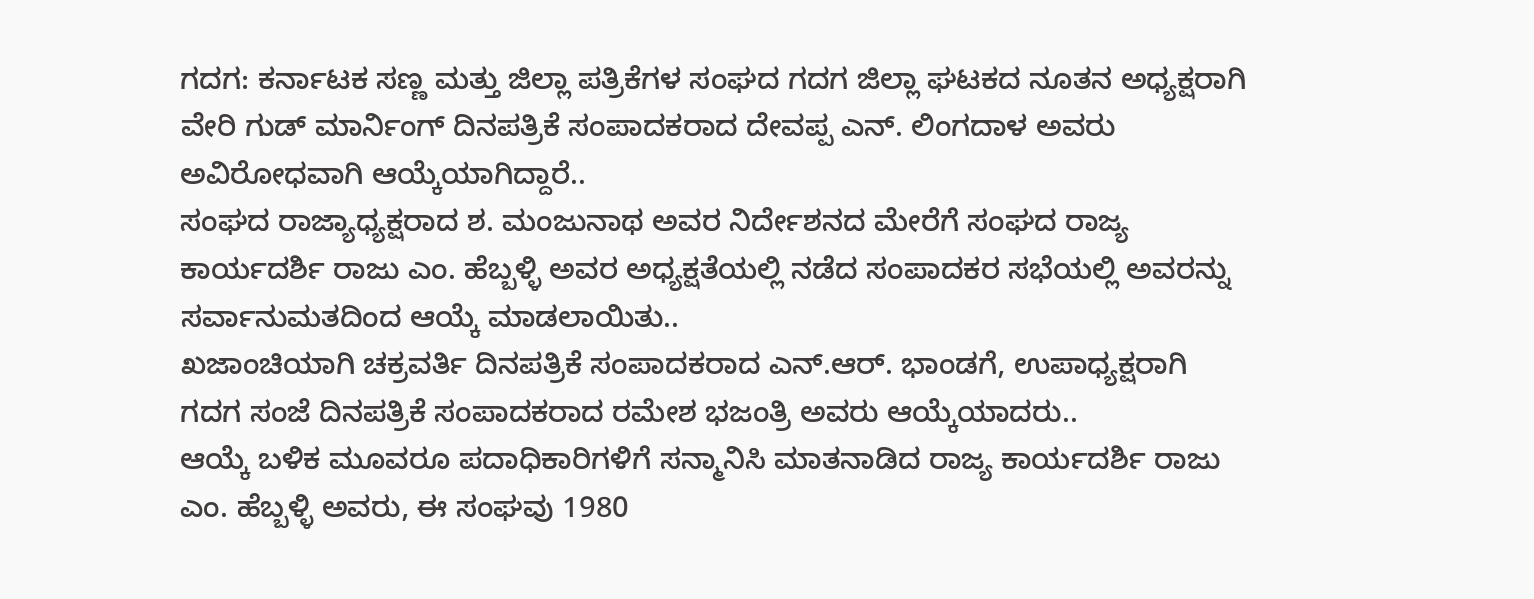ಗದಗ: ಕರ್ನಾಟಕ ಸಣ್ಣ ಮತ್ತು ಜಿಲ್ಲಾ ಪತ್ರಿಕೆಗಳ ಸಂಘದ ಗದಗ ಜಿಲ್ಲಾ ಘಟಕದ ನೂತನ ಅಧ್ಯಕ್ಷರಾಗಿ ವೇರಿ ಗುಡ್ ಮಾರ್ನಿಂಗ್ ದಿನಪತ್ರಿಕೆ ಸಂಪಾದಕರಾದ ದೇವಪ್ಪ ಎನ್. ಲಿಂಗದಾಳ ಅವರು ಅವಿರೋಧವಾಗಿ ಆಯ್ಕೆಯಾಗಿದ್ದಾರೆ..
ಸಂಘದ ರಾಜ್ಯಾಧ್ಯಕ್ಷರಾದ ಶ. ಮಂಜುನಾಥ ಅವರ ನಿರ್ದೇಶನದ ಮೇರೆಗೆ ಸಂಘದ ರಾಜ್ಯ ಕಾರ್ಯದರ್ಶಿ ರಾಜು ಎಂ. ಹೆಬ್ಬಳ್ಳಿ ಅವರ ಅಧ್ಯಕ್ಷತೆಯಲ್ಲಿ ನಡೆದ ಸಂಪಾದಕರ ಸಭೆಯಲ್ಲಿ ಅವರನ್ನು ಸರ್ವಾನುಮತದಿಂದ ಆಯ್ಕೆ ಮಾಡಲಾಯಿತು..
ಖಜಾಂಚಿಯಾಗಿ ಚಕ್ರವರ್ತಿ ದಿನಪತ್ರಿಕೆ ಸಂಪಾದಕರಾದ ಎನ್.ಆರ್. ಭಾಂಡಗೆ, ಉಪಾಧ್ಯಕ್ಷರಾಗಿ ಗದಗ ಸಂಜೆ ದಿನಪತ್ರಿಕೆ ಸಂಪಾದಕರಾದ ರಮೇಶ ಭಜಂತ್ರಿ ಅವರು ಆಯ್ಕೆಯಾದರು..
ಆಯ್ಕೆ ಬಳಿಕ ಮೂವರೂ ಪದಾಧಿಕಾರಿಗಳಿಗೆ ಸನ್ಮಾನಿಸಿ ಮಾತನಾಡಿದ ರಾಜ್ಯ ಕಾರ್ಯದರ್ಶಿ ರಾಜು ಎಂ. ಹೆಬ್ಬಳ್ಳಿ ಅವರು, ಈ ಸಂಘವು 1980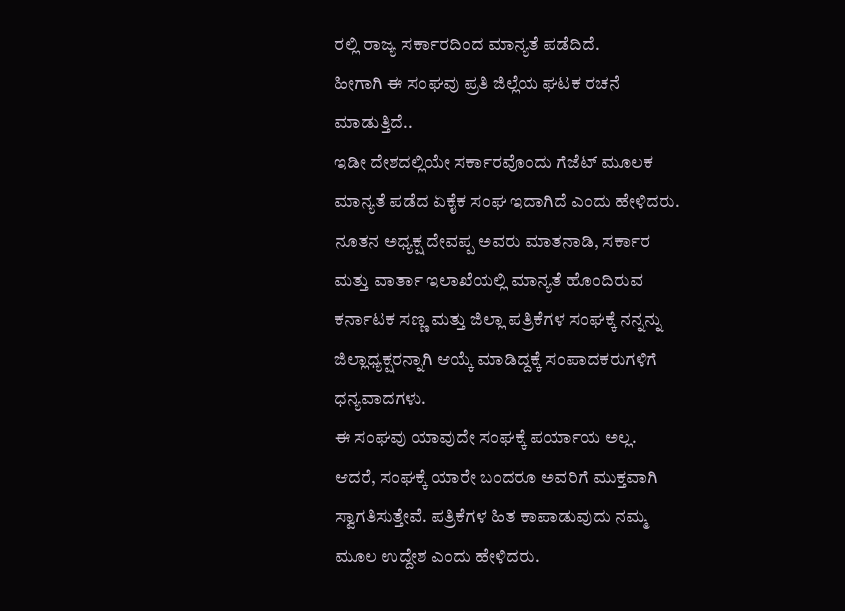ರಲ್ಲಿ ರಾಜ್ಯ ಸರ್ಕಾರದಿಂದ ಮಾನ್ಯತೆ ಪಡೆದಿದೆ.
ಹೀಗಾಗಿ ಈ ಸಂಘವು ಪ್ರತಿ ಜಿಲ್ಲೆಯ ಘಟಕ ರಚನೆ ಮಾಡುತ್ತಿದೆ..
ಇಡೀ ದೇಶದಲ್ಲಿಯೇ ಸರ್ಕಾರವೊಂದು ಗೆಜೆಟ್ ಮೂಲಕ ಮಾನ್ಯತೆ ಪಡೆದ ಏಕೈಕ ಸಂಘ ಇದಾಗಿದೆ ಎಂದು ಹೇಳಿದರು.
ನೂತನ ಅಧ್ಯಕ್ಷ ದೇವಪ್ಪ ಅವರು ಮಾತನಾಡಿ, ಸರ್ಕಾರ ಮತ್ತು ವಾರ್ತಾ ಇಲಾಖೆಯಲ್ಲಿ ಮಾನ್ಯತೆ ಹೊಂದಿರುವ ಕರ್ನಾಟಕ ಸಣ್ಣ ಮತ್ತು ಜಿಲ್ಲಾ ಪತ್ರಿಕೆಗಳ ಸಂಘಕ್ಕೆ ನನ್ನನ್ನು ಜಿಲ್ಲಾಧ್ಯಕ್ಷರನ್ನಾಗಿ ಆಯ್ಕೆ ಮಾಡಿದ್ದಕ್ಕೆ ಸಂಪಾದಕರುಗಳಿಗೆ ಧನ್ಯವಾದಗಳು.
ಈ ಸಂಘವು ಯಾವುದೇ ಸಂಘಕ್ಕೆ ಪರ್ಯಾಯ ಅಲ್ಲ. ಆದರೆ, ಸಂಘಕ್ಕೆ ಯಾರೇ ಬಂದರೂ ಅವರಿಗೆ ಮುಕ್ತವಾಗಿ ಸ್ವಾಗತಿಸುತ್ತೇವೆ. ಪತ್ರಿಕೆಗಳ ಹಿತ ಕಾಪಾಡುವುದು ನಮ್ಮ ಮೂಲ ಉದ್ದೇಶ ಎಂದು ಹೇಳಿದರು.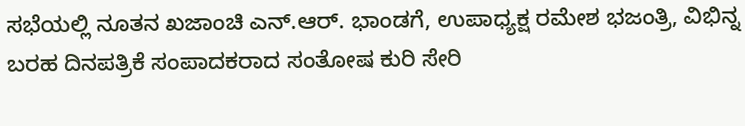ಸಭೆಯಲ್ಲಿ ನೂತನ ಖಜಾಂಚಿ ಎನ್.ಆರ್. ಭಾಂಡಗೆ, ಉಪಾಧ್ಯಕ್ಷ ರಮೇಶ ಭಜಂತ್ರಿ, ವಿಭಿನ್ನ ಬರಹ ದಿನಪತ್ರಿಕೆ ಸಂಪಾದಕರಾದ ಸಂತೋಷ ಕುರಿ ಸೇರಿ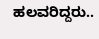ಹಲವರಿದ್ದರು..